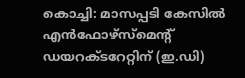കൊച്ചി: മാസപ്പടി കേസിൽ എൻഫോഴ്സ്മെന്റ് ഡയറക്ടറേറ്റിന് (ഇ.ഡി)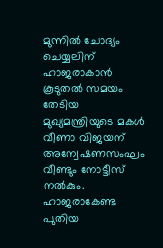മുന്നിൽ ചോദ്യം ചെയ്യലിന് ഹാജരാകാൻ കൂടുതൽ സമയം തേടിയ മുഖ്യമന്ത്രിയുടെ മകൾ വീണാ വിജയന് അന്വേഷണസംഘം വീണ്ടും നോട്ടീസ് നൽകും. ഹാജരാകേണ്ട പുതിയ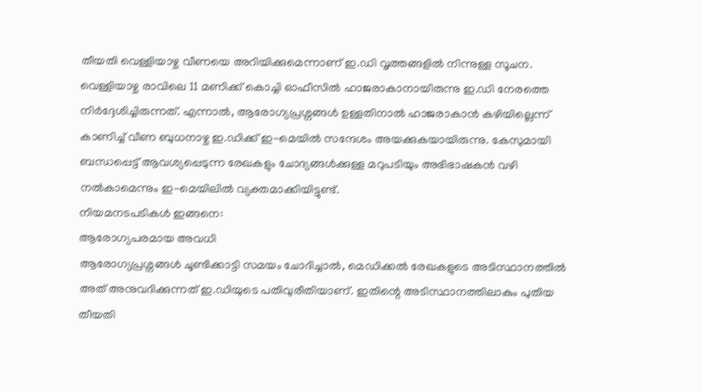തീയതി വെള്ളിയാഴ്ച വീണയെ അറിയിക്കുമെന്നാണ് ഇ.ഡി വൃത്തങ്ങളിൽ നിന്നുള്ള സൂചന.
വെള്ളിയാഴ്ച രാവിലെ 11 മണിക്ക് കൊച്ചി ഓഫീസിൽ ഹാജരാകാനായിരുന്നു ഇ.ഡി നേരത്തെ നിർദ്ദേശിച്ചിരുന്നത്. എന്നാൽ, ആരോഗ്യപ്രശ്നങ്ങൾ ഉള്ളതിനാൽ ഹാജരാകാൻ കഴിയില്ലെന്ന് കാണിച്ച് വീണ ബുധനാഴ്ച ഇ.ഡിക്ക് ഇ-മെയിൽ സന്ദേശം അയക്കുകയായിരുന്നു. കേസുമായി ബന്ധപ്പെട്ട് ആവശ്യപ്പെടുന്ന രേഖകളും ചോദ്യങ്ങൾക്കുള്ള മറുപടിയും അഭിഭാഷകൻ വഴി നൽകാമെന്നും ഇ-മെയിലിൽ വ്യക്തമാക്കിയിട്ടുണ്ട്.
നിയമനടപടികൾ ഇങ്ങനെ:
ആരോഗ്യപരമായ അവധി
ആരോഗ്യപ്രശ്നങ്ങൾ ചൂണ്ടിക്കാട്ടി സമയം ചോദിച്ചാൽ, മെഡിക്കൽ രേഖകളുടെ അടിസ്ഥാനത്തിൽ അത് അനുവദിക്കുന്നത് ഇ.ഡിയുടെ പതിവുരീതിയാണ്. ഇതിന്റെ അടിസ്ഥാനത്തിലാകും പുതിയ തീയതി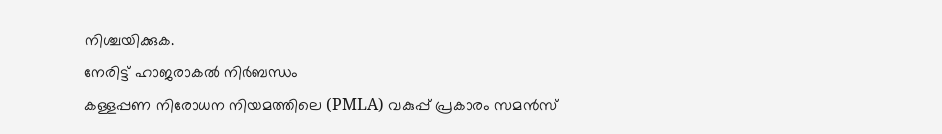നിശ്ചയിക്കുക.
നേരിട്ട് ഹാജരാകൽ നിർബന്ധം
കള്ളപ്പണ നിരോധന നിയമത്തിലെ (PMLA) വകുപ്പ് പ്രകാരം സമൻസ്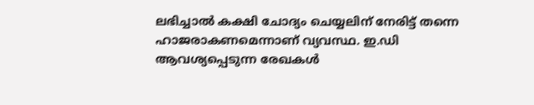ലഭിച്ചാൽ കക്ഷി ചോദ്യം ചെയ്യലിന് നേരിട്ട് തന്നെ ഹാജരാകണമെന്നാണ് വ്യവസ്ഥ. ഇ.ഡി ആവശ്യപ്പെടുന്ന രേഖകൾ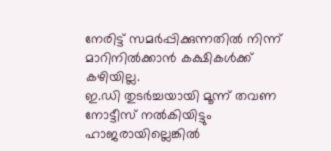നേരിട്ട് സമർപ്പിക്കുന്നതിൽ നിന്ന് മാറിനിൽക്കാൻ കക്ഷികൾക്ക് കഴിയില്ല.
ഇ.ഡി തുടർച്ചയായി മൂന്ന് തവണ നോട്ടീസ് നൽകിയിട്ടും ഹാജരായില്ലെങ്കിൽ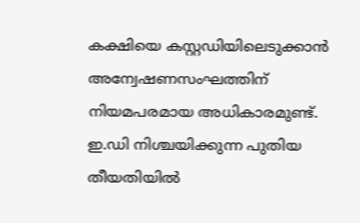കക്ഷിയെ കസ്റ്റഡിയിലെടുക്കാൻ അന്വേഷണസംഘത്തിന് നിയമപരമായ അധികാരമുണ്ട്.
ഇ.ഡി നിശ്ചയിക്കുന്ന പുതിയ തീയതിയിൽ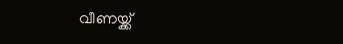വീണയ്ക്ക്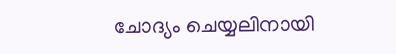ചോദ്യം ചെയ്യലിനായി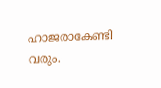ഹാജരാകേണ്ടി വരും.